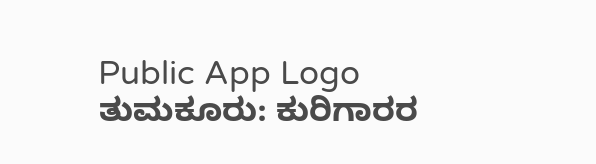Public App Logo
ತುಮಕೂರು: ಕುರಿಗಾರರ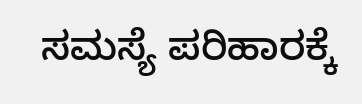ಸಮಸ್ಯೆ ಪರಿಹಾರಕ್ಕೆ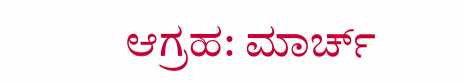ಆಗ್ರಹ: ಮಾರ್ಚ್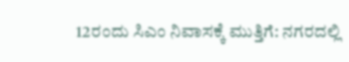12ರಂದು ಸಿಎಂ ನಿವಾಸಕ್ಕೆ ಮುತ್ತಿಗೆ: ನಗರದಲ್ಲಿ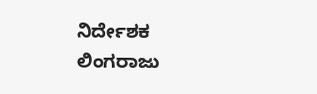ನಿರ್ದೇಶಕ ಲಿಂಗರಾಜು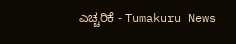ಎಚ್ಚರಿಕೆ - Tumakuru News